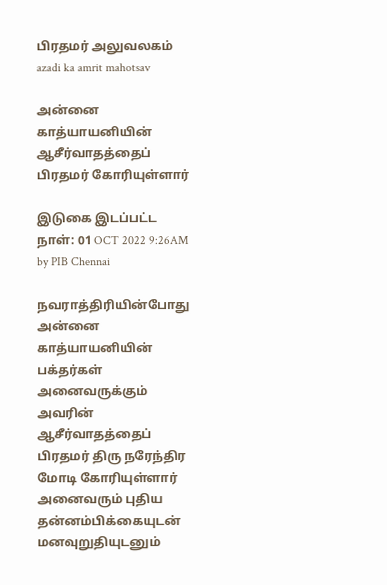பிரதமர் அலுவலகம்
azadi ka amrit mahotsav

அன்னை காத்யாயனியின் ஆசீர்வாதத்தைப் பிரதமர் கோரியுள்ளார்

இடுகை இடப்பட்ட நாள்: 01 OCT 2022 9:26AM by PIB Chennai

நவராத்திரியின்போது அன்னை காத்யாயனியின் பக்தர்கள் அனைவருக்கும் அவரின் ஆசீர்வாதத்தைப் பிரதமர் திரு நரேந்திர மோடி கோரியுள்ளார் அனைவரும் புதிய தன்னம்பிக்கையுடன் மனவுறுதியுடனும்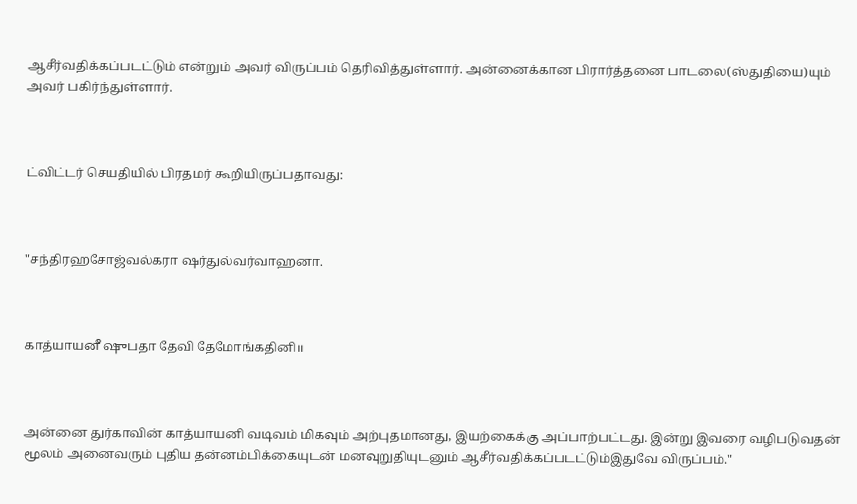ஆசீர்வதிக்கப்படட்டும் என்றும் அவர் விருப்பம் தெரிவித்துள்ளார். அன்னைக்கான பிரார்த்தனை பாடலை(ஸ்துதியை)யும் அவர் பகிர்ந்துள்ளார்.



ட்விட்டர் செயதியில் பிரதமர் கூறியிருப்பதாவது:



"சந்திரஹசோஜ்வல்கரா ஷர்துல்வர்வாஹனா.



காத்யாயனீ ஷுபதா தேவி தேமோங்கதினி॥



அன்னை துர்காவின் காத்யாயனி வடிவம் மிகவும் அற்புதமானது, இயற்கைக்கு அப்பாற்பட்டது. இன்று இவரை வழிபடுவதன் மூலம் அனைவரும் புதிய தன்னம்பிக்கையுடன் மனவுறுதியுடனும் ஆசீர்வதிக்கப்படட்டும்இதுவே விருப்பம்."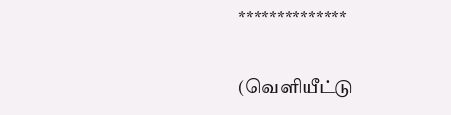**************


(வெளியீட்டு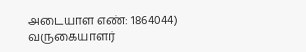அடையாள எண்: 1864044) வருகையாளர்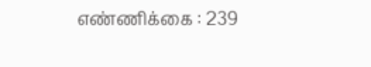எண்ணிக்கை : 239